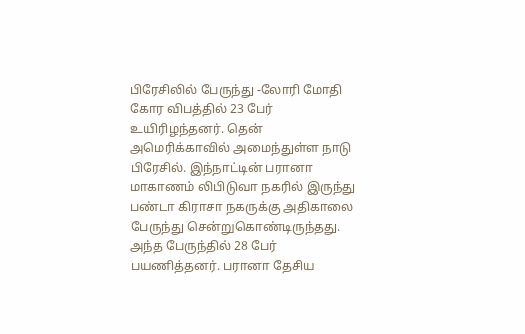பிரேசிலில் பேருந்து -லோரி மோதி கோர விபத்தில் 23 பேர் உயிரிழந்தனர். தென் அமெரிக்காவில் அமைந்துள்ள நாடு பிரேசில். இந்நாட்டின் பரானா மாகாணம் லிபிடுவா நகரில் இருந்து பண்டா கிராசா நகருக்கு அதிகாலை பேருந்து சென்றுகொண்டிருந்தது. அந்த பேருந்தில் 28 பேர் பயணித்தனர். பரானா தேசிய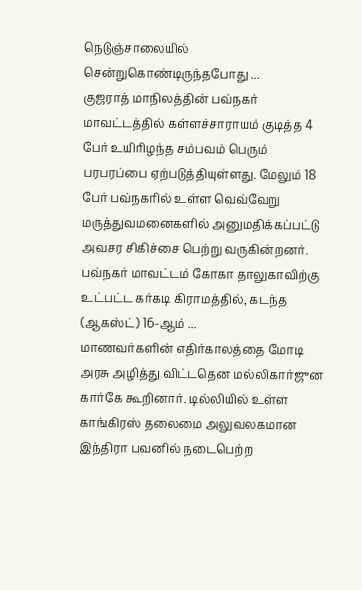நெடுஞ்சாலையில் சென்றுகொண்டிருந்தபோது ...
குஜராத் மாநிலத்தின் பவ்நகர் மாவட்டத்தில் கள்ளச்சாராயம் குடித்த 4 பேர் உயிரிழந்த சம்பவம் பெரும் பரபரப்பை ஏற்படுத்தியுள்ளது. மேலும் 18 பேர் பவ்நகரில் உள்ள வெவ்வேறு மருத்துவமனைகளில் அனுமதிக்கப்பட்டு அவசர சிகிச்சை பெற்று வருகின்றனர். பவ்நகர் மாவட்டம் கோகா தாலுகாவிற்கு உட்பட்ட கர்கடி கிராமத்தில், கடந்த (ஆகஸ்ட்) 16-ஆம் ...
மாணவர்களின் எதிர்காலத்தை மோடி அரசு அழித்து விட்டதென மல்லிகார்ஜுன கார்கே கூறினார். டில்லியில் உள்ள காங்கிரஸ் தலைமை அலுவலகமான இந்திரா பவனில் நடைபெற்ற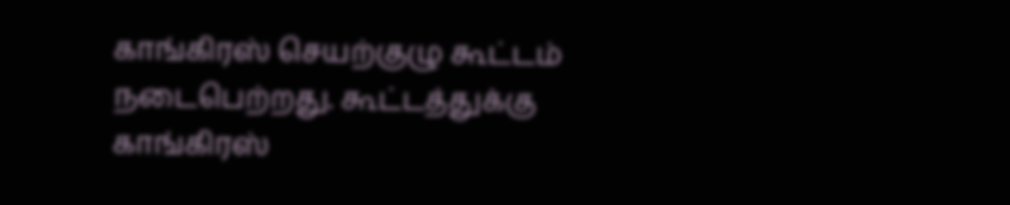காங்கிரஸ் செயற்குழு கூட்டம் நடைபெற்றது. கூட்டத்துக்கு காங்கிரஸ்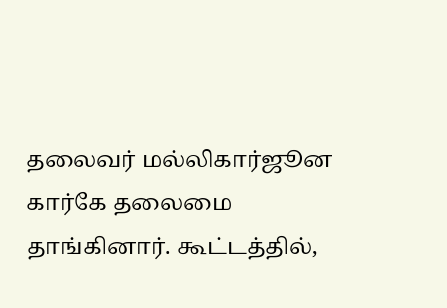தலைவர் மல்லிகார்ஜூன கார்கே தலைமை தாங்கினார். கூட்டத்தில்,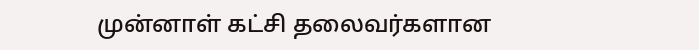முன்னாள் கட்சி தலைவர்களான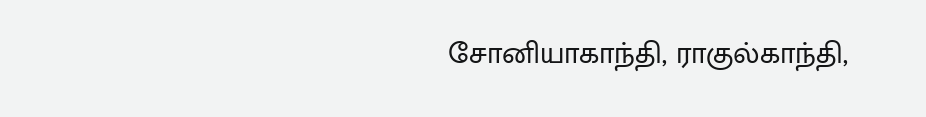சோனியாகாந்தி, ராகுல்காந்தி,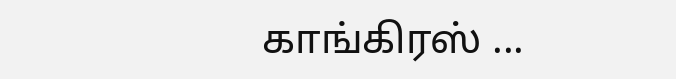காங்கிரஸ் ...